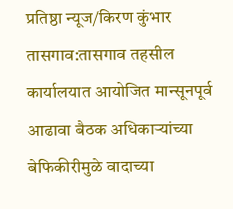प्रतिष्ठा न्यूज/किरण कुंभार
तासगाव:तासगाव तहसील कार्यालयात आयोजित मान्सूनपूर्व आढावा बैठक अधिकाऱ्यांच्या बेफिकीरीमुळे वादाच्या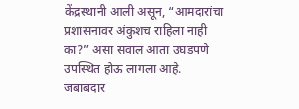केंद्रस्थानी आली असून, “आमदारांचा प्रशासनावर अंकुशच राहिला नाही का?” असा सवाल आता उघडपणे उपस्थित होऊ लागला आहे. जबाबदार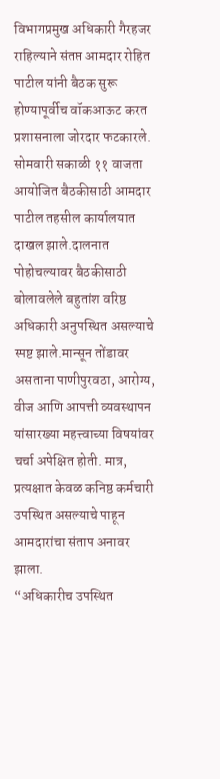विभागप्रमुख अधिकारी गैरहजर राहिल्याने संतप्त आमदार रोहित पाटील यांनी बैठक सुरू होण्यापूर्वीच वॉकआऊट करत प्रशासनाला जोरदार फटकारले.
सोमवारी सकाळी ११ वाजता आयोजित बैठकीसाठी आमदार पाटील तहसील कार्यालयात दाखल झाले.दालनात पोहोचल्यावर बैठकीसाठी बोलावलेले बहुतांश वरिष्ठ अधिकारी अनुपस्थित असल्याचे स्पष्ट झाले.मान्सून तोंडावर असताना पाणीपुरवठा, आरोग्य, वीज आणि आपत्ती व्यवस्थापन यांसारख्या महत्त्वाच्या विषयांवर चर्चा अपेक्षित होती. मात्र, प्रत्यक्षात केवळ कनिष्ठ कर्मचारी उपस्थित असल्याचे पाहून आमदारांचा संताप अनावर झाला.
“अधिकारीच उपस्थित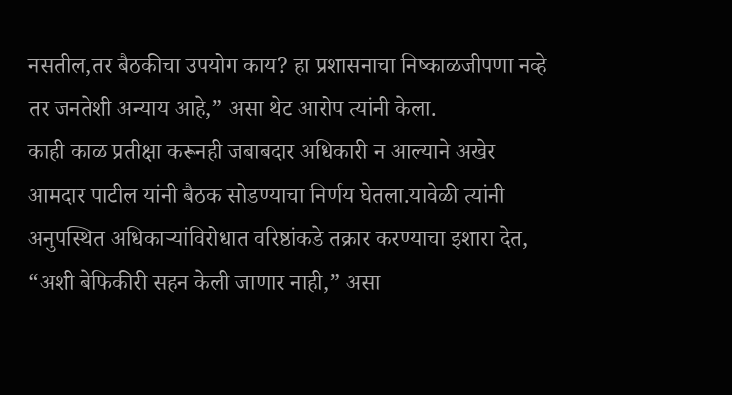नसतील,तर बैठकीचा उपयोग काय? हा प्रशासनाचा निष्काळजीपणा नव्हे तर जनतेशी अन्याय आहे,” असा थेट आरोप त्यांनी केला.
काही काळ प्रतीक्षा करूनही जबाबदार अधिकारी न आल्याने अखेर आमदार पाटील यांनी बैठक सोडण्याचा निर्णय घेतला.यावेळी त्यांनी अनुपस्थित अधिकाऱ्यांविरोधात वरिष्ठांकडे तक्रार करण्याचा इशारा देत, “अशी बेफिकीरी सहन केली जाणार नाही,” असा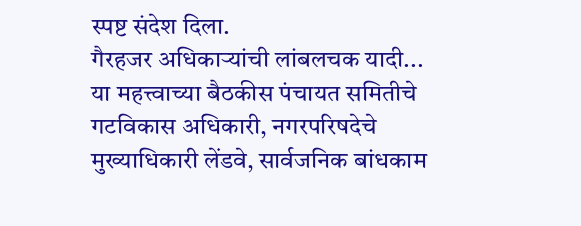स्पष्ट संदेश दिला.
गैरहजर अधिकाऱ्यांची लांबलचक यादी...
या महत्त्वाच्या बैठकीस पंचायत समितीचे गटविकास अधिकारी, नगरपरिषदेचे मुख्याधिकारी लेंडवे, सार्वजनिक बांधकाम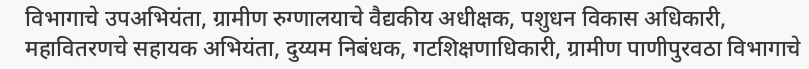विभागाचे उपअभियंता, ग्रामीण रुग्णालयाचे वैद्यकीय अधीक्षक, पशुधन विकास अधिकारी, महावितरणचे सहायक अभियंता, दुय्यम निबंधक, गटशिक्षणाधिकारी, ग्रामीण पाणीपुरवठा विभागाचे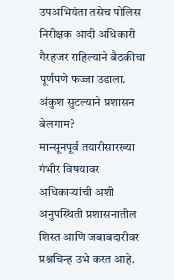उपअभियंता तसेच पोलिस निरीक्षक आदी अधिकारी गैरहजर राहिल्याने बैठकीचा पूर्णपणे फज्जा उडाला.
अंकुश सुटल्याने प्रशासन बेलगाम?
मान्सूनपूर्व तयारीसारख्या गंभीर विषयावर अधिकाऱ्यांची अशी अनुपस्थिती प्रशासनातील शिस्त आणि जबाबदारीवर प्रश्नचिन्ह उभे करत आहे.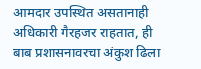आमदार उपस्थित असतानाही अधिकारी गैरहजर राहतात, ही बाब प्रशासनावरचा अंकुश ढिला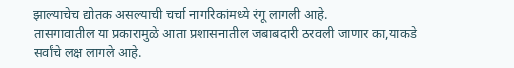झाल्याचेच द्योतक असल्याची चर्चा नागरिकांमध्ये रंगू लागली आहे.
तासगावातील या प्रकारामुळे आता प्रशासनातील जबाबदारी ठरवली जाणार का,याकडे सर्वांचे लक्ष लागले आहे.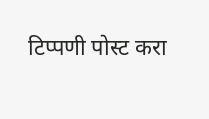टिप्पणी पोस्ट करा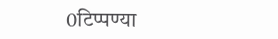0टिप्पण्या